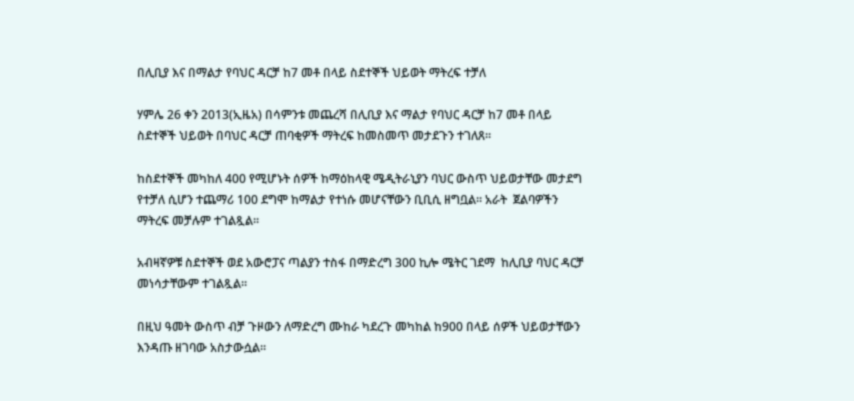በሊቢያ እና በማልታ የባህር ዳርቻ ከ7 መቶ በላይ ስደተኞች ህይወት ማትረፍ ተቻለ

ሃምሌ 26 ቀን 2013(ኢዜአ) በሳምንቱ መጨረሻ በሊቢያ እና ማልታ የባህር ዳርቻ ከ7 መቶ በላይ ስደተኞች ህይወት በባህር ዳርቻ ጠባቂዎች ማትረፍ ከመስመጥ መታደጉን ተገለጸ።

ከስደተኞች መካከለ 400 የሚሆኑት ሰዎች ከማዕከላዊ ሜዲትራኒያን ባህር ውስጥ ህይወታቸው መታደግ የተቻለ ሲሆን ተጨማሪ 100 ደግሞ ከማልታ የተነሱ መሆናቸውን ቢቢሲ ዘግቧል። አራት  ጀልባዎችን ማትረፍ መቻሉም ተገልጿል።

አብዛኛዎቹ ስደተኞች ወደ አውሮፓና ጣልያን ተስፋ በማድረግ 300 ኪሎ ሜትር ገደማ  ከሊቢያ ባህር ዳርቻ መነሳታቸውም ተገልጿል።

በዚህ ዓመት ውስጥ ብቻ ጉዞውን ለማድረግ ሙከራ ካደረጉ መካከል ከ900 በላይ ሰዎች ህይወታቸውን እንዳጡ ዘገባው አስታውሷል።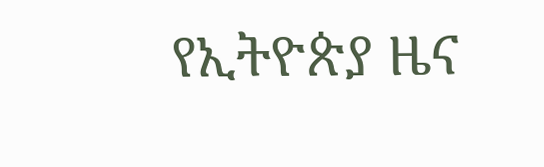የኢትዮጵያ ዜና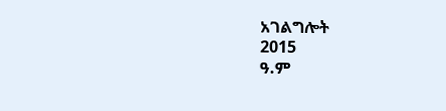አገልግሎት
2015
ዓ.ም